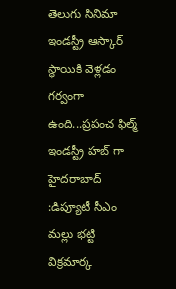తెలుగు సినిమా ఇండస్ట్రీ ఆస్కార్ స్థాయికి వెళ్లడం గర్వంగా ఉంది...ప్రపంచ ఫిల్మ్ ఇండస్ట్రీ హబ్ గా హైదరాబాద్ :డిప్యూటీ సీఎం మల్లు భట్టి విక్రమార్క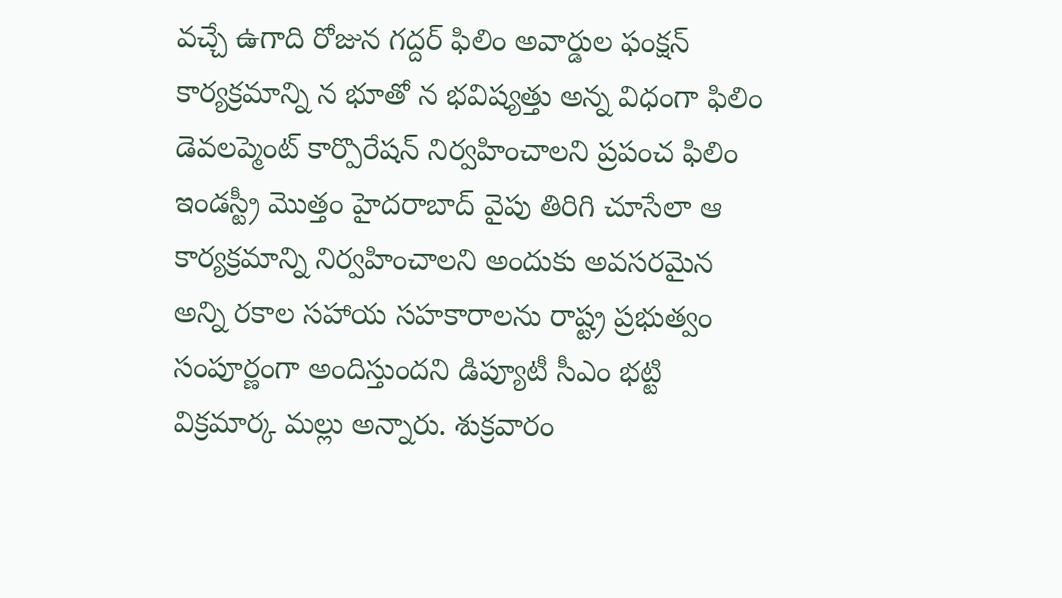వచ్చే ఉగాది రోజున గద్దర్ ఫిలిం అవార్డుల ఫంక్షన్ కార్యక్రమాన్ని న భూతో న భవిష్యత్తు అన్న విధంగా ఫిలిం డెవలప్మెంట్ కార్పొరేషన్ నిర్వహించాలని ప్రపంచ ఫిలిం ఇండస్ట్రీ మొత్తం హైదరాబాద్ వైపు తిరిగి చూసేలా ఆ కార్యక్రమాన్ని నిర్వహించాలని అందుకు అవసరమైన అన్ని రకాల సహాయ సహకారాలను రాష్ట్ర ప్రభుత్వం సంపూర్ణంగా అందిస్తుందని డిప్యూటీ సీఎం భట్టి విక్రమార్క మల్లు అన్నారు. శుక్రవారం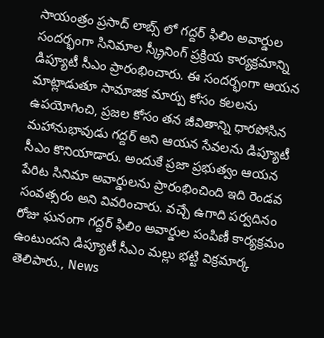సాయంత్రం ప్రసాద్ లాబ్స్ లో గద్దర్ ఫిలిం అవార్డుల సందర్భంగా సినిమాల స్క్రీనింగ్ ప్రక్రియ కార్యక్రమాన్ని డిప్యూటీ సీఎం ప్రారంభించారు. ఈ సందర్భంగా ఆయన మాట్లాడుతూ సామాజిక మార్పు కోసం కలలను ఉపయోగించి, ప్రజల కోసం తన జీవితాన్ని ధారపోసిన మహానుభావుడు గద్దర్ అని ఆయన సేవలను డిప్యూటీ సీఎం కొనియాడారు. అందుకే ప్రజా ప్రభుత్వం ఆయన పేరిట సినిమా అవార్డులను ప్రారంభించింది ఇది రెండవ సంవత్సరం అని వివరించారు. వచ్చే ఉగాది పర్వదినం రోజు ఘనంగా గద్దర్ ఫిలిం అవార్డుల పంపిణీ కార్యక్రమం ఉంటుందని డిప్యూటీ సీఎం మల్లు భట్టి విక్రమార్క తెలిపారు., News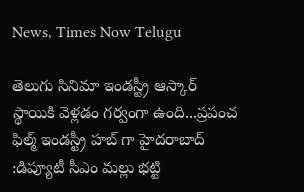News, Times Now Telugu

తెలుగు సినిమా ఇండస్ట్రీ ఆస్కార్ స్థాయికి వెళ్లడం గర్వంగా ఉంది...ప్రపంచ ఫిల్మ్ ఇండస్ట్రీ హబ్ గా హైదరాబాద్ :డిప్యూటీ సీఎం మల్లు భట్టి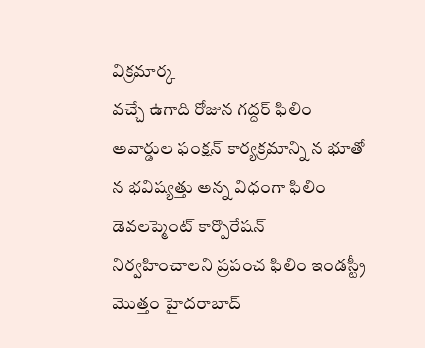విక్రమార్క
వచ్చే ఉగాది రోజున గద్దర్ ఫిలిం అవార్డుల ఫంక్షన్ కార్యక్రమాన్ని న భూతో న భవిష్యత్తు అన్న విధంగా ఫిలిం డెవలప్మెంట్ కార్పొరేషన్ నిర్వహించాలని ప్రపంచ ఫిలిం ఇండస్ట్రీ మొత్తం హైదరాబాద్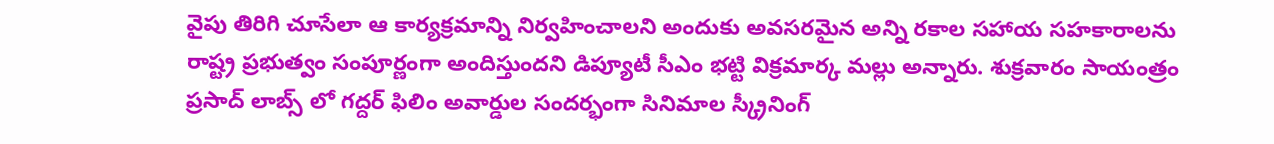వైపు తిరిగి చూసేలా ఆ కార్యక్రమాన్ని నిర్వహించాలని అందుకు అవసరమైన అన్ని రకాల సహాయ సహకారాలను రాష్ట్ర ప్రభుత్వం సంపూర్ణంగా అందిస్తుందని డిప్యూటీ సీఎం భట్టి విక్రమార్క మల్లు అన్నారు. శుక్రవారం సాయంత్రం ప్రసాద్ లాబ్స్ లో గద్దర్ ఫిలిం అవార్డుల సందర్భంగా సినిమాల స్క్రీనింగ్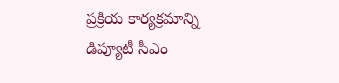ప్రక్రియ కార్యక్రమాన్ని డిప్యూటీ సీఎం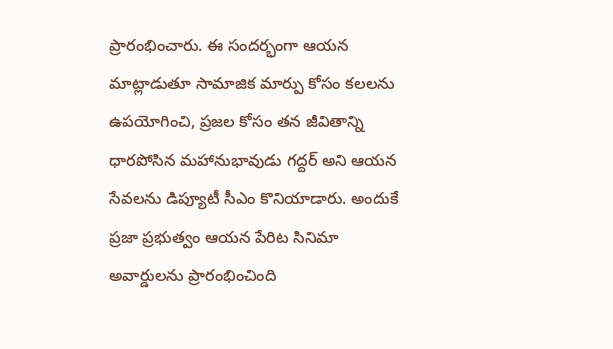ప్రారంభించారు. ఈ సందర్భంగా ఆయన మాట్లాడుతూ సామాజిక మార్పు కోసం కలలను ఉపయోగించి, ప్రజల కోసం తన జీవితాన్ని ధారపోసిన మహానుభావుడు గద్దర్ అని ఆయన సేవలను డిప్యూటీ సీఎం కొనియాడారు. అందుకే ప్రజా ప్రభుత్వం ఆయన పేరిట సినిమా అవార్డులను ప్రారంభించింది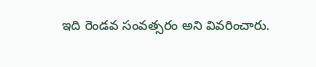ఇది రెండవ సంవత్సరం అని వివరించారు.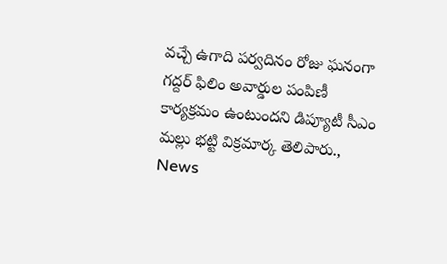వచ్చే ఉగాది పర్వదినం రోజు ఘనంగా గద్దర్ ఫిలిం అవార్డుల పంపిణీ కార్యక్రమం ఉంటుందని డిప్యూటీ సీఎం మల్లు భట్టి విక్రమార్క తెలిపారు., News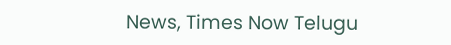News, Times Now Telugu